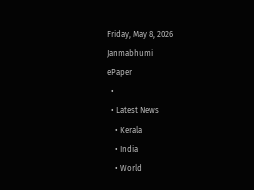Friday, May 8, 2026
Janmabhumi
ePaper
  •
  • Latest News
    • Kerala
    • India
    • World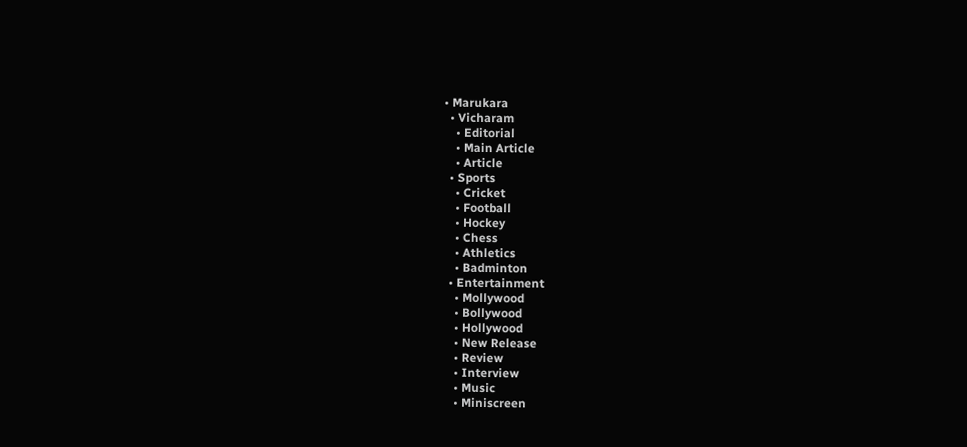• Marukara
  • Vicharam
    • Editorial
    • Main Article
    • Article
  • Sports
    • Cricket
    • Football
    • Hockey
    • Chess
    • Athletics
    • Badminton
  • Entertainment
    • Mollywood
    • Bollywood
    • Hollywood
    • New Release
    • Review
    • Interview
    • Music
    • Miniscreen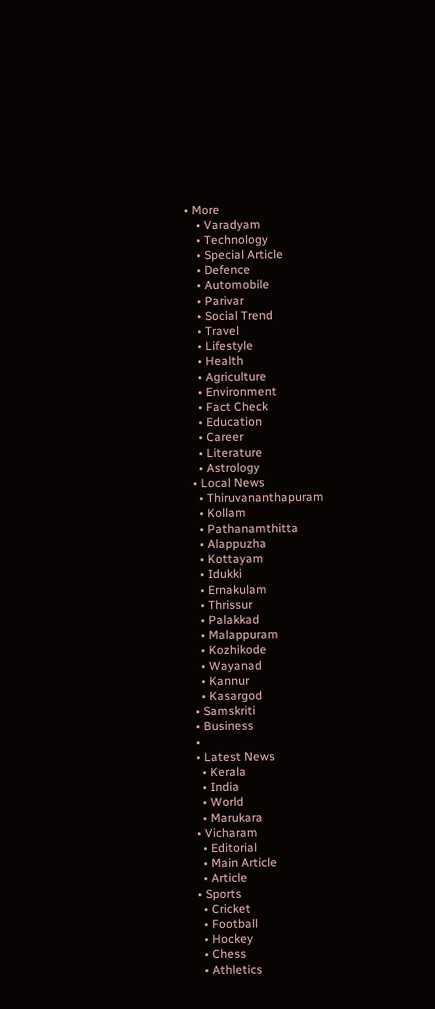• More
    • Varadyam
    • Technology
    • Special Article
    • Defence
    • Automobile
    • Parivar
    • Social Trend
    • Travel
    • Lifestyle
    • Health
    • Agriculture
    • Environment
    • Fact Check
    • Education
    • Career
    • Literature
    • Astrology
  • Local News
    • Thiruvananthapuram
    • Kollam
    • Pathanamthitta
    • Alappuzha
    • Kottayam
    • Idukki
    • Ernakulam
    • Thrissur
    • Palakkad
    • Malappuram
    • Kozhikode
    • Wayanad
    • Kannur
    • Kasargod
  • Samskriti
  • Business
  •
  • Latest News
    • Kerala
    • India
    • World
    • Marukara
  • Vicharam
    • Editorial
    • Main Article
    • Article
  • Sports
    • Cricket
    • Football
    • Hockey
    • Chess
    • Athletics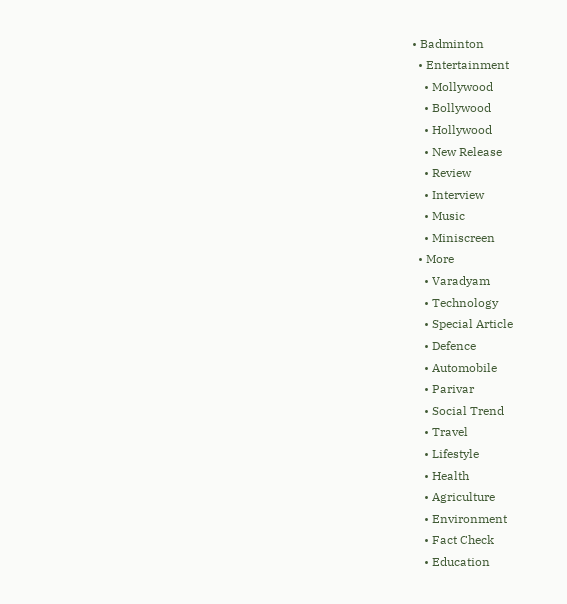• Badminton
  • Entertainment
    • Mollywood
    • Bollywood
    • Hollywood
    • New Release
    • Review
    • Interview
    • Music
    • Miniscreen
  • More
    • Varadyam
    • Technology
    • Special Article
    • Defence
    • Automobile
    • Parivar
    • Social Trend
    • Travel
    • Lifestyle
    • Health
    • Agriculture
    • Environment
    • Fact Check
    • Education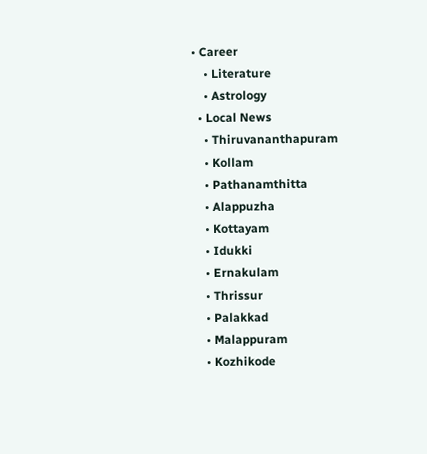• Career
    • Literature
    • Astrology
  • Local News
    • Thiruvananthapuram
    • Kollam
    • Pathanamthitta
    • Alappuzha
    • Kottayam
    • Idukki
    • Ernakulam
    • Thrissur
    • Palakkad
    • Malappuram
    • Kozhikode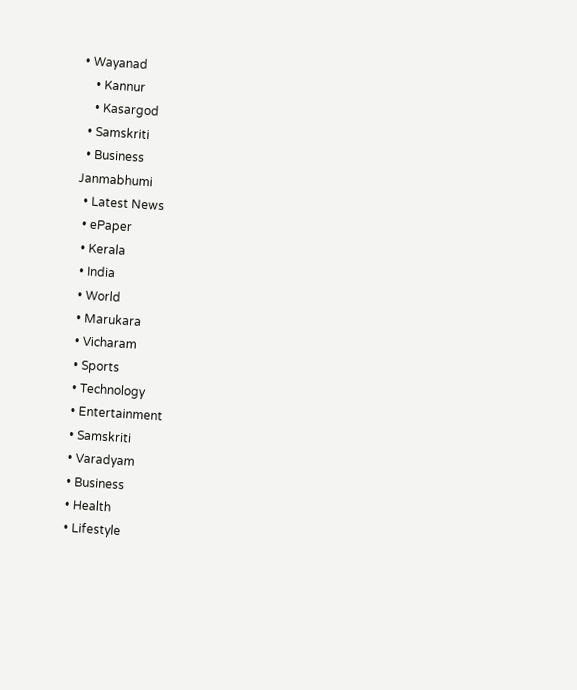• Wayanad
    • Kannur
    • Kasargod
  • Samskriti
  • Business
Janmabhumi
  • Latest News
  • ePaper
  • Kerala
  • India
  • World
  • Marukara
  • Vicharam
  • Sports
  • Technology
  • Entertainment
  • Samskriti
  • Varadyam
  • Business
  • Health
  • Lifestyle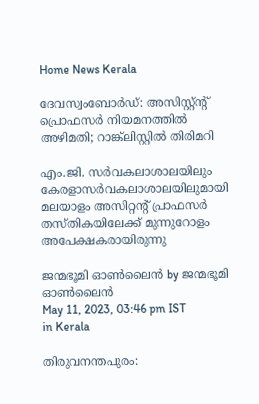Home News Kerala

ദേവസ്വംബോര്‍ഡ്: അസിസ്റ്റ്ന്റ് പ്രൊഫസര്‍ നിയമനത്തില്‍ അഴിമതി; റാങ്ക്‌ലിസ്റ്റില്‍ തിരിമറി

എം.ജി. സര്‍വകലാശാലയിലും കേരളാസര്‍വകലാശാലയിലുമായി മലയാളം അസിറ്റന്റ് പ്രാഫസര്‍ തസ്തികയിലേക്ക് മുന്നുറോളം അപേക്ഷകരായിരുന്നു

ജന്മഭൂമി ഓണ്‍ലൈന്‍ by ജന്മഭൂമി ഓണ്‍ലൈന്‍
May 11, 2023, 03:46 pm IST
in Kerala

തിരുവനന്തപുരം: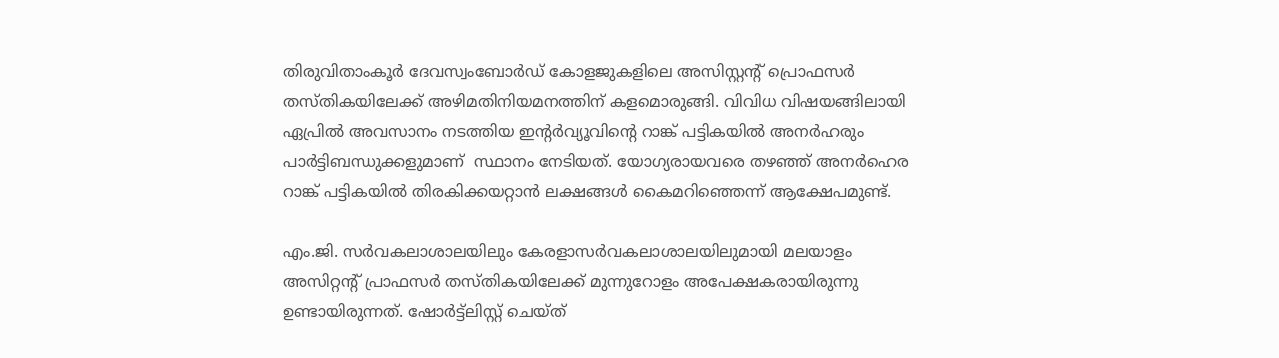തിരുവിതാംകൂര്‍ ദേവസ്വംബോര്‍ഡ് കോളജുകളിലെ അസിസ്റ്റന്റ് പ്രൊഫസര്‍ തസ്തികയിലേക്ക് അഴിമതിനിയമനത്തിന് കളമൊരുങ്ങി. വിവിധ വിഷയങ്ങിലായി ഏപ്രില്‍ അവസാനം നടത്തിയ ഇന്റര്‍വ്യൂവിന്റെ റാങ്ക് പട്ടികയില്‍ അനര്‍ഹരും പാര്‍ട്ടിബന്ധുക്കളുമാണ്  സ്ഥാനം നേടിയത്. യോഗ്യരായവരെ തഴഞ്ഞ് അനര്‍ഹെര റാങ്ക് പട്ടികയില്‍ തിരകിക്കയറ്റാന്‍ ലക്ഷങ്ങള്‍ കൈമറിഞ്ഞെന്ന് ആക്ഷേപമുണ്ട്.

എം.ജി. സര്‍വകലാശാലയിലും കേരളാസര്‍വകലാശാലയിലുമായി മലയാളം അസിറ്റന്റ് പ്രാഫസര്‍ തസ്തികയിലേക്ക് മുന്നുറോളം അപേക്ഷകരായിരുന്നു ഉണ്ടായിരുന്നത്. ഷോര്‍ട്ട്‌ലിസ്റ്റ് ചെയ്ത്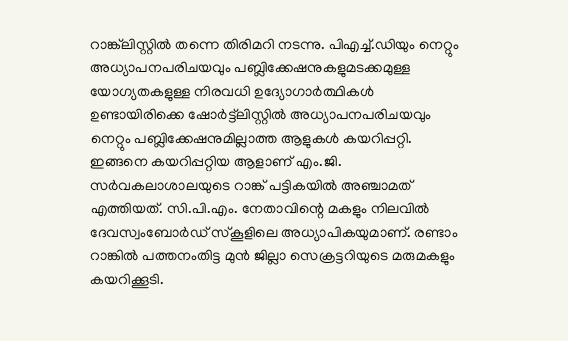റാങ്ക്‌ലിസ്റ്റില്‍ തന്നെ തിരിമറി നടന്നു. പിഎച്ച്.ഡിയും നെറ്റും അധ്യാപനപരിചയവും പബ്ലിക്കേഷനുകളുമടക്കമുള്ള യോഗ്യതകളുള്ള നിരവധി ഉദ്യോഗാര്‍ത്ഥികള്‍ ഉണ്ടായിരിക്കെ ഷോര്‍ട്ട്‌ലിസ്റ്റില്‍ അധ്യാപനപരിചയവും നെറ്റും പബ്ലിക്കേഷനുമില്ലാത്ത ആളുകള്‍ കയറിപ്പറ്റി. ഇങ്ങനെ കയറിപ്പറ്റിയ ആളാണ് എം.ജി. സര്‍വകലാശാലയുടെ റാങ്ക് പട്ടികയില്‍ അഞ്ചാമത് എത്തിയത്. സി.പി.എം. നേതാവിന്റെ മകളും നിലവില്‍ ദേവസ്വംബോര്‍ഡ് സ്‌കൂളിലെ അധ്യാപികയുമാണ്. രണ്ടാം റാങ്കില്‍ പത്തനംതിട്ട മുന്‍ ജില്ലാ സെക്രട്ടറിയുടെ മരുമകളും കയറിക്കൂടി.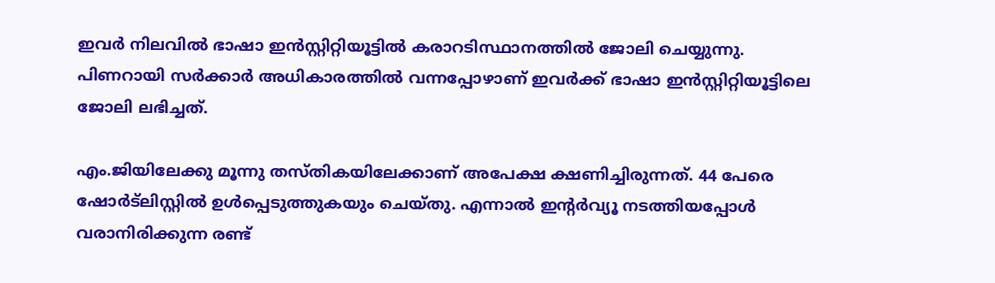ഇവര്‍ നിലവില്‍ ഭാഷാ ഇന്‍സ്റ്റിറ്റിയൂട്ടില്‍ കരാറടിസ്ഥാനത്തില്‍ ജോലി ചെയ്യുന്നു. പിണറായി സര്‍ക്കാര്‍ അധികാരത്തില്‍ വന്നപ്പോഴാണ് ഇവര്‍ക്ക് ഭാഷാ ഇന്‍സ്റ്റിറ്റിയൂട്ടിലെ ജോലി ലഭിച്ചത്.

എം.ജിയിലേക്കു മൂന്നു തസ്തികയിലേക്കാണ് അപേക്ഷ ക്ഷണിച്ചിരുന്നത്. 44 പേരെ ഷോര്‍ട്‌ലിസ്റ്റില്‍ ഉള്‍പ്പെടുത്തുകയും ചെയ്തു. എന്നാല്‍ ഇന്റര്‍വ്യൂ നടത്തിയപ്പോള്‍ വരാനിരിക്കുന്ന രണ്ട്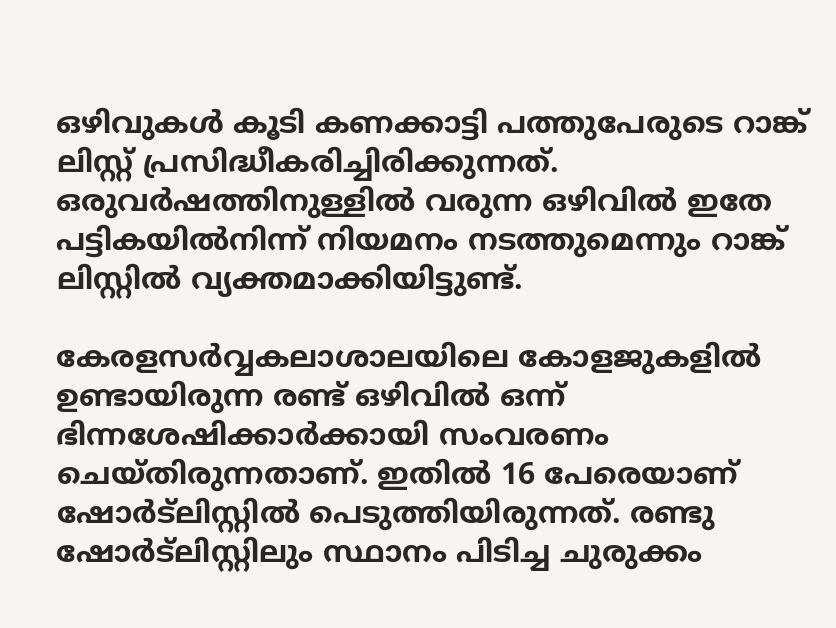ഒഴിവുകള്‍ കൂടി കണക്കാട്ടി പത്തുപേരുടെ റാങ്ക് ലിസ്റ്റ് പ്രസിദ്ധീകരിച്ചിരിക്കുന്നത്. ഒരുവര്‍ഷത്തിനുള്ളില്‍ വരുന്ന ഒഴിവില്‍ ഇതേ പട്ടികയില്‍നിന്ന് നിയമനം നടത്തുമെന്നും റാങ്ക് ലിസ്റ്റില്‍ വ്യക്തമാക്കിയിട്ടുണ്ട്.

കേരളസര്‍വ്വകലാശാലയിലെ കോളജുകളില്‍ ഉണ്ടായിരുന്ന രണ്ട് ഒഴിവില്‍ ഒന്ന് ഭിന്നശേഷിക്കാര്‍ക്കായി സംവരണം ചെയ്തിരുന്നതാണ്. ഇതില്‍ 16 പേരെയാണ് ഷോര്‍ട്‌ലിസ്റ്റില്‍ പെടുത്തിയിരുന്നത്. രണ്ടു ഷോര്‍ട്‌ലിസ്റ്റിലും സ്ഥാനം പിടിച്ച ചുരുക്കം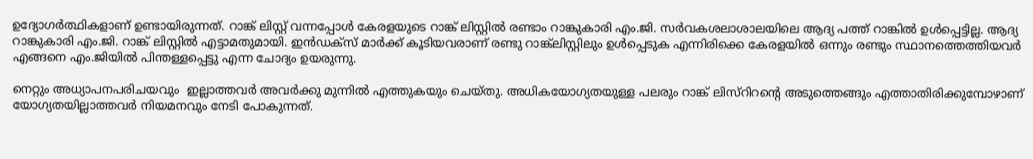ഉദ്യോഗര്‍ത്ഥികളാണ് ഉണ്ടായിരുന്നത്. റാങ്ക് ലിസ്റ്റ് വന്നപ്പോള്‍ കേരളയുടെ റാങ്ക് ലിസ്റ്റില്‍ രണ്ടാം റാങ്കുകാരി എം.ജി. സര്‍വകശലാശാലയിലെ ആദ്യ പത്ത് റാങ്കില്‍ ഉള്‍പ്പെട്ടില്ല. ആദ്യ റാങ്കുകാരി എം.ജി. റാങ്ക് ലിസ്റ്റില്‍ എട്ടാമതുമായി. ഇന്‍ഡക്‌സ് മാര്‍ക്ക് കൂടിയവരാണ് രണ്ടു റാങ്ക്‌ലിസ്റ്റിലും ഉള്‍പ്പെടുക എന്നിരിക്കെ കേരളയില്‍ ഒന്നും രണ്ടും സ്ഥാനത്തെത്തിയവര്‍ എങ്ങനെ എം.ജിയില്‍ പിന്തള്ളപ്പെട്ടു എന്ന ചോദ്യം ഉയരുന്നു.

നെറ്റും അധ്യാപനപരിചയവും  ഇല്ലാത്തവര്‍ അവര്‍ക്കു മുന്നില്‍ എത്തുകയും ചെയ്തു. അധികയോഗ്യതയുള്ള പലരും റാങ്ക് ലിസ്‌റിറന്റെ അടുത്തെങ്ങും എത്താതിരിക്കുമ്പോഴാണ് യോഗ്യതയില്ലാത്തവര്‍ നിയമനവും നേടി പോകുന്നത്.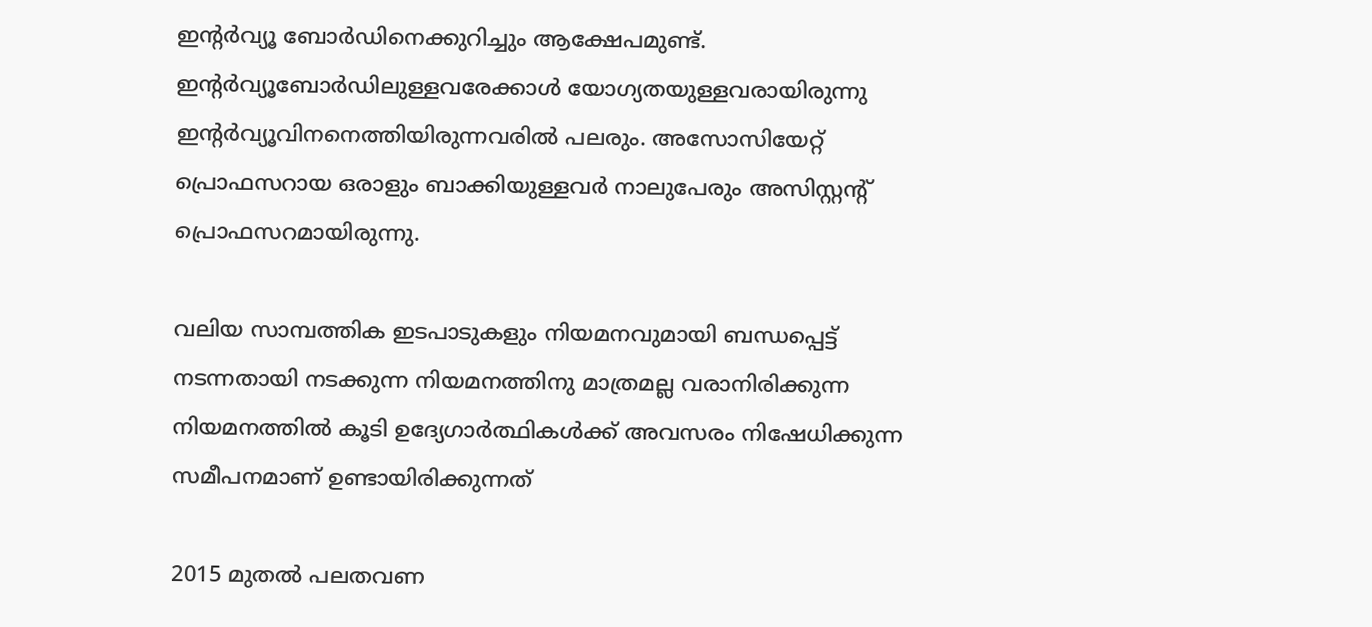ഇന്റര്‍വ്യൂ ബോര്‍ഡിനെക്കുറിച്ചും ആക്ഷേപമുണ്ട്. ഇന്റര്‍വ്യൂബോര്‍ഡിലുള്ളവരേക്കാള്‍ യോഗ്യതയുള്ളവരായിരുന്നു ഇന്റര്‍വ്യൂവിനനെത്തിയിരുന്നവരില്‍ പലരും. അസോസിയേറ്റ് പ്രൊഫസറായ ഒരാളും ബാക്കിയുള്ളവര്‍ നാലുപേരും അസിസ്റ്റന്റ് പ്രൊഫസറമായിരുന്നു.

വലിയ സാമ്പത്തിക ഇടപാടുകളും നിയമനവുമായി ബന്ധപ്പെട്ട് നടന്നതായി നടക്കുന്ന നിയമനത്തിനു മാത്രമല്ല വരാനിരിക്കുന്ന നിയമനത്തില്‍ കൂടി ഉദ്യേഗാര്‍ത്ഥികള്‍ക്ക് അവസരം നിഷേധിക്കുന്ന സമീപനമാണ് ഉണ്ടായിരിക്കുന്നത്

2015 മുതല്‍ പലതവണ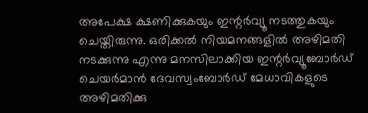അപേക്ഷ ക്ഷണിക്കുകയും ഇന്റര്‍വ്യൂ നടത്തുകയും ചെയ്തിരുന്നു. ഒരിക്കല്‍ നിയമനങ്ങളില്‍ അഴിമതി നടക്കുന്നു എന്നു മനസിലാക്കിയ ഇന്റര്‍വ്യൂബോര്‍ഡ് ചെയര്‍മാന്‍ ദേവസ്വംബോര്‍ഡ് മേധാവികളുടെ അഴിമതിക്കു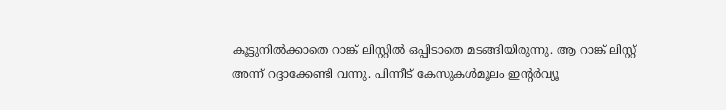കൂട്ടുനില്‍ക്കാതെ റാങ്ക് ലിസ്റ്റില്‍ ഒപ്പിടാതെ മടങ്ങിയിരുന്നു. ആ റാങ്ക് ലിസ്റ്റ് അന്ന് റദ്ദാക്കേണ്ടി വന്നു. പിന്നീട് കേസുകള്‍മൂലം ഇന്റര്‍വ്യൂ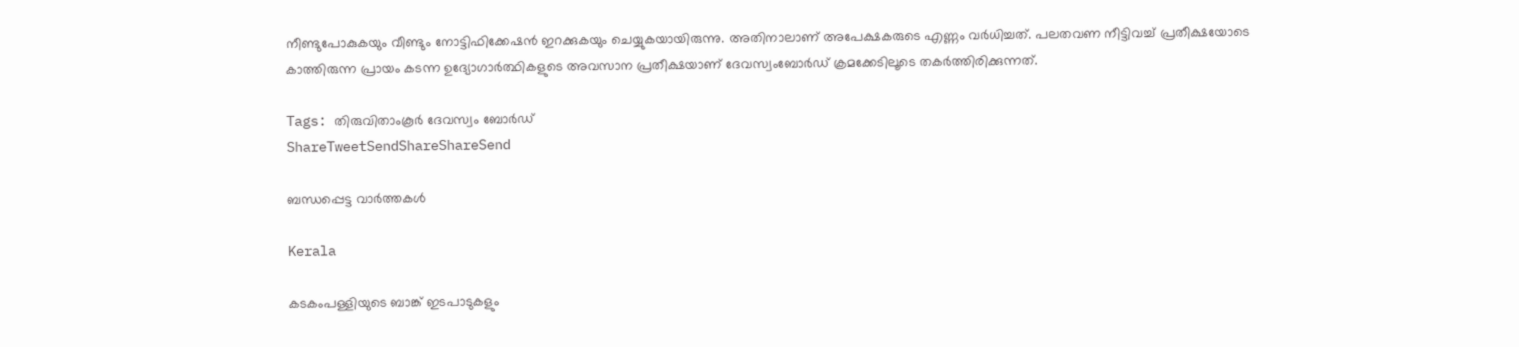നീണ്ടുപോകുകയും വീണ്ടും നോട്ടിഫിക്കേഷന്‍ ഇറക്കുകയും ചെയ്യുകയായിരുന്നു. അതിനാലാണ് അപേക്ഷകരുടെ എണ്ണം വര്‍ധിച്ചത്. പലതവണ നീട്ടിവച്ച് പ്രതീക്ഷയോടെ കാത്തിരുന്ന പ്രായം കടന്ന ഉദ്യോഗാര്‍ത്ഥികളുടെ അവസാന പ്രതീക്ഷയാണ് ദേവസ്വംബോര്‍ഡ് ക്രമക്കേടിലൂടെ തകര്‍ത്തിരിക്കുന്നത്.

Tags: തിരുവിതാംകൂര്‍ ദേവസ്വം ബോര്‍ഡ്
ShareTweetSendShareShareSend

ബന്ധപ്പെട്ട വാര്‍ത്തകള്‍

Kerala

കടകംപള്ളിയുടെ ബാങ്ക് ഇടപാടുകളും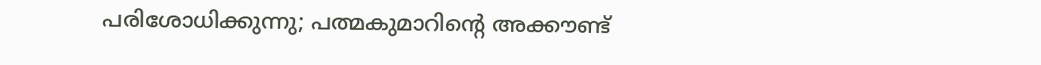പരിശോധിക്കുന്നു; പത്മകുമാറിന്റെ അക്കൗണ്ട്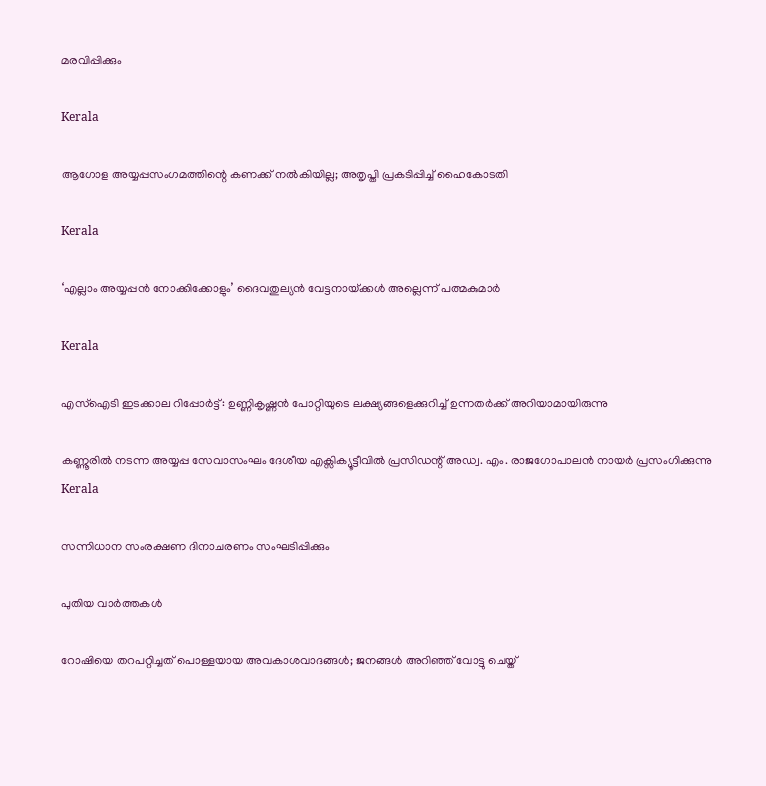മരവിപ്പിക്കും

Kerala

ആഗോള അയ്യപ്പസംഗമത്തിന്റെ കണക്ക് നൽകിയില്ല; അതൃപ്തി പ്രകടിപ്പിച്ച് ഹൈകോടതി

Kerala

‘എല്ലാം അയ്യപ്പന്‍ നോക്കിക്കോളും’ ദൈവതുല്യന്‍ വേട്ടനായ്‌ക്കള്‍ അല്ലെന്ന് പത്മകുമാര്‍

Kerala

എസ്‌ഐടി ഇടക്കാല റിപ്പോര്‍ട്ട്: ഉണ്ണികൃഷ്ണന്‍ പോറ്റിയുടെ ലക്ഷ്യങ്ങളെക്കുറിച്ച് ഉന്നതര്‍ക്ക് അറിയാമായിരുന്നു

കണ്ണൂരില്‍ നടന്ന അയ്യപ്പ സേവാസംഘം ദേശീയ എക്സിക്യൂട്ടീവില്‍ പ്രസിഡന്റ് അഡ്വ. എം. രാജഗോപാലന്‍ നായര്‍ പ്രസംഗിക്കുന്നു
Kerala

സന്നിധാന സംരക്ഷണ ദിനാചരണം സംഘടിപ്പിക്കും

പുതിയ വാര്‍ത്തകള്‍

റോഷിയെ തറപറ്റിച്ചത് പൊള്ളയായ അവകാശവാദങ്ങള്‍; ജനങ്ങള്‍ അറിഞ്ഞ് വോട്ടു ചെയ്ത്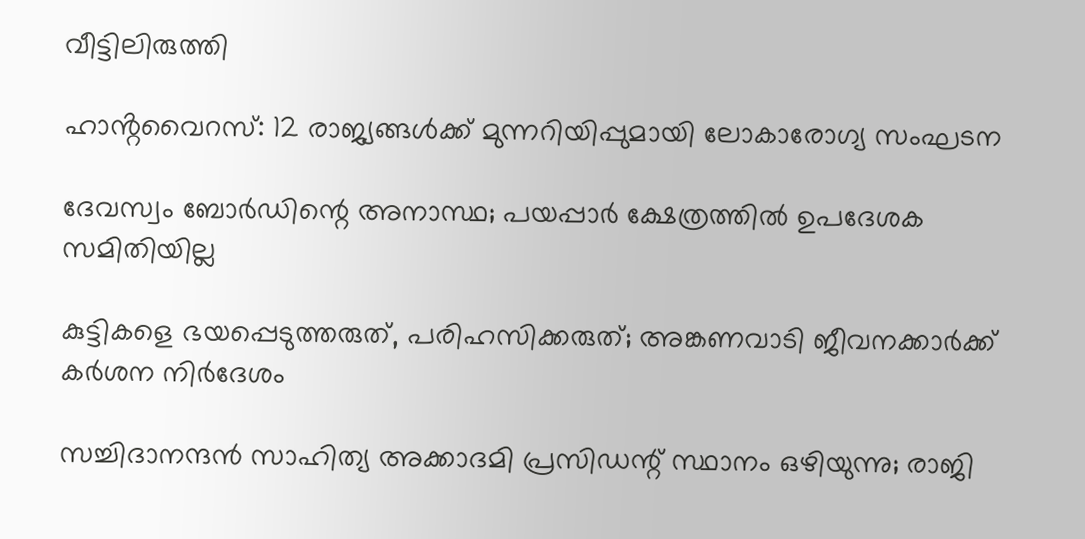വീട്ടിലിരുത്തി

ഹാൻ്റവൈറസ്: 12 രാജ്യങ്ങൾക്ക് മുന്നറിയിപ്പുമായി ലോകാരോഗ്യ സംഘടന

ദേവസ്വം ബോര്‍ഡിന്റെ അനാസ്ഥ; പയപ്പാര്‍ ക്ഷേത്രത്തില്‍ ഉപദേശക സമിതിയില്ല

കുട്ടികളെ ഭയപ്പെടുത്തരുത്, പരിഹസിക്കരുത്; അങ്കണവാടി ജീവനക്കാർക്ക് കർശന നിർദേശം

സച്ചിദാനന്ദൻ സാഹിത്യ അക്കാദമി പ്രസിഡന്റ് സ്ഥാനം ഒഴിയുന്നു; രാജി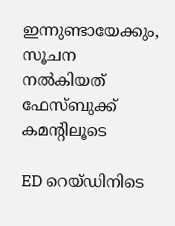ഇന്നുണ്ടായേക്കും, സൂചന നൽകിയത് ഫേസ്ബുക്ക് കമന്റിലൂടെ

ED റെയ്ഡിനിടെ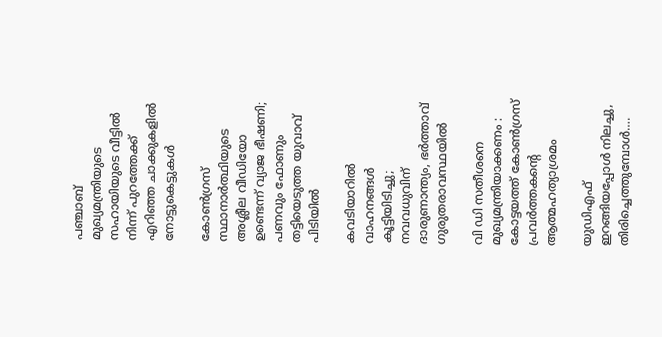പഞ്ചാബ് മുഖ്യമന്ത്രിയുടെ സഹായിയുടെ വീട്ടിൽ നിന്ന് പുറത്തേക്ക് എറിഞ്ഞ ചാക്കുകളിൽ നോട്ടുകെട്ടുകൾ

കോൺഗ്രസ് സ്ഥാനാർത്ഥിയുടെ അശ്ലീല വീഡിയോ ഉണ്ടെന്ന് വ്യാജ ഭീഷണി; പണവും ഫോണും തട്ടിയെടുത്ത യുവാവ് പിടിയിൽ

കവടിയാറിൽ വാഹനങ്ങൾ കൂട്ടിയിടിച്ചു; നവവധുവിന് ദാരുണാന്ത്യം, ഭർത്താവ് ഗുരുതരാവസ്ഥയിൽ

വി ഡി സതീശനെ മുഖ്യമന്ത്രിയാക്കണം : കോട്ടയത്ത് കോൺഗ്രസ് പ്രവർത്തകന്റെ ആത്മഹത്യാശ്രമം

യുഡിഎഫ് ഇറങ്ങിയപ്പോള്‍ നിലച്ചു, തിരിച്ചെത്തുമ്പോള്‍….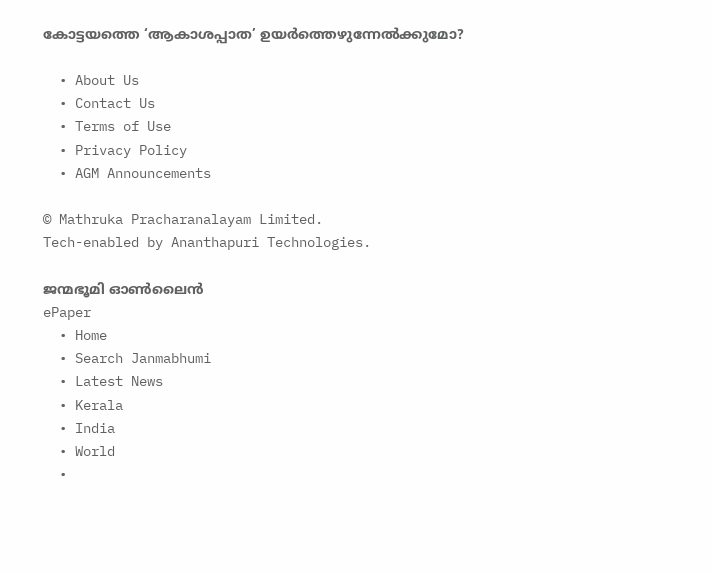കോട്ടയത്തെ ‘ആകാശപ്പാത’ ഉയര്‍ത്തെഴുന്നേല്‍ക്കുമോ?

  • About Us
  • Contact Us
  • Terms of Use
  • Privacy Policy
  • AGM Announcements

© Mathruka Pracharanalayam Limited.
Tech-enabled by Ananthapuri Technologies.

ജന്മഭൂമി ഓണ്‍ലൈന്‍
ePaper
  • Home
  • Search Janmabhumi
  • Latest News
  • Kerala
  • India
  • World
  •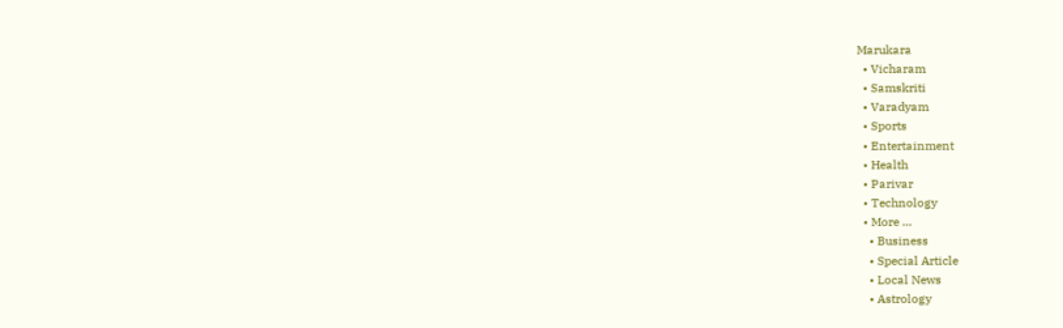Marukara
  • Vicharam
  • Samskriti
  • Varadyam
  • Sports
  • Entertainment
  • Health
  • Parivar
  • Technology
  • More …
    • Business
    • Special Article
    • Local News
    • Astrology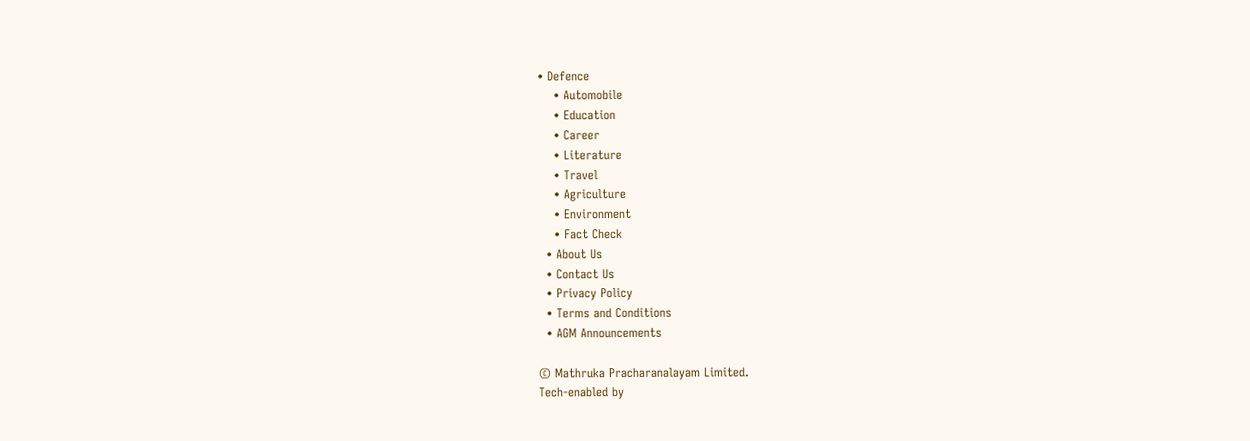• Defence
    • Automobile
    • Education
    • Career
    • Literature
    • Travel
    • Agriculture
    • Environment
    • Fact Check
  • About Us
  • Contact Us
  • Privacy Policy
  • Terms and Conditions
  • AGM Announcements

© Mathruka Pracharanalayam Limited.
Tech-enabled by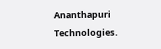Ananthapuri Technologies.